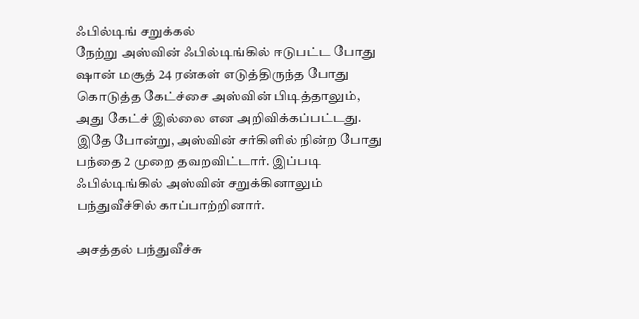ஃபில்டிங் சறுக்கல்
நேற்று அஸ்வின் ஃபில்டிங்கில் ஈடுபட்ட போது ஷான் மசூத் 24 ரன்கள் எடுத்திருந்த போது கொடுத்த கேட்ச்சை அஸ்வின் பிடித்தாலும், அது கேட்ச் இல்லை என அறிவிக்கப்பட்டது. இதே போன்று, அஸ்வின் சர்கிளில் நின்ற போது பந்தை 2 முறை தவறவிட்டார். இப்படி ஃபில்டிங்கில் அஸ்வின் சறுக்கினாலும் பந்துவீச்சில் காப்பாற்றினார்.

அசத்தல் பந்துவீச்சு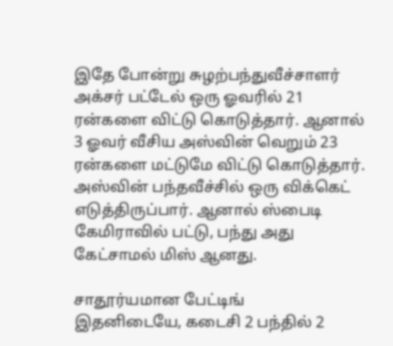இதே போன்று சுழற்பந்துவீச்சாளர் அக்சர் பட்டேல் ஒரு ஓவரில் 21 ரன்களை விட்டு கொடுத்தார். ஆனால் 3 ஓவர் வீசிய அஸ்வின் வெறும் 23 ரன்களை மட்டுமே விட்டு கொடுத்தார். அஸ்வின் பந்தவீச்சில் ஒரு விக்கெட் எடுத்திருப்பார். ஆனால் ஸ்பைடி கேமிராவில் பட்டு, பந்து அது கேட்சாமல் மிஸ் ஆனது.

சாதூர்யமான பேட்டிங்
இதனிடையே, கடைசி 2 பந்தில் 2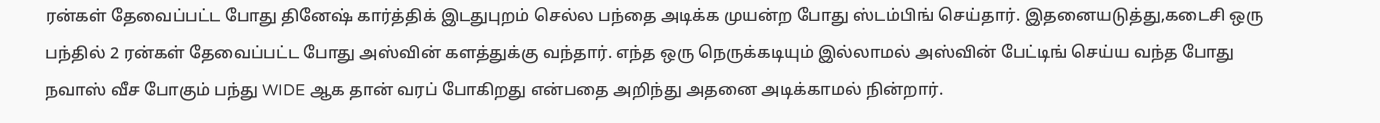ரன்கள் தேவைப்பட்ட போது தினேஷ் கார்த்திக் இடதுபுறம் செல்ல பந்தை அடிக்க முயன்ற போது ஸ்டம்பிங் செய்தார். இதனையடுத்து,கடைசி ஒரு பந்தில் 2 ரன்கள் தேவைப்பட்ட போது அஸ்வின் களத்துக்கு வந்தார். எந்த ஒரு நெருக்கடியும் இல்லாமல் அஸ்வின் பேட்டிங் செய்ய வந்த போது நவாஸ் வீச போகும் பந்து WIDE ஆக தான் வரப் போகிறது என்பதை அறிந்து அதனை அடிக்காமல் நின்றார்.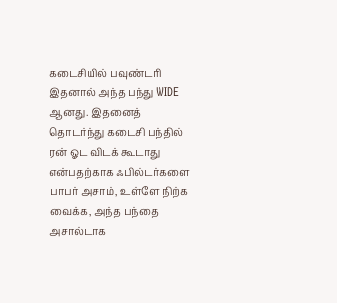கடைசியில் பவுண்டரி
இதனால் அந்த பந்து WIDE ஆனது. இதனைத் தொடர்ந்து கடைசி பந்தில் ரன் ஓட விடக் கூடாது என்பதற்காக ஃபில்டர்களை பாபர் அசாம், உள்ளே நிற்க வைக்க, அந்த பந்தை அசால்டாக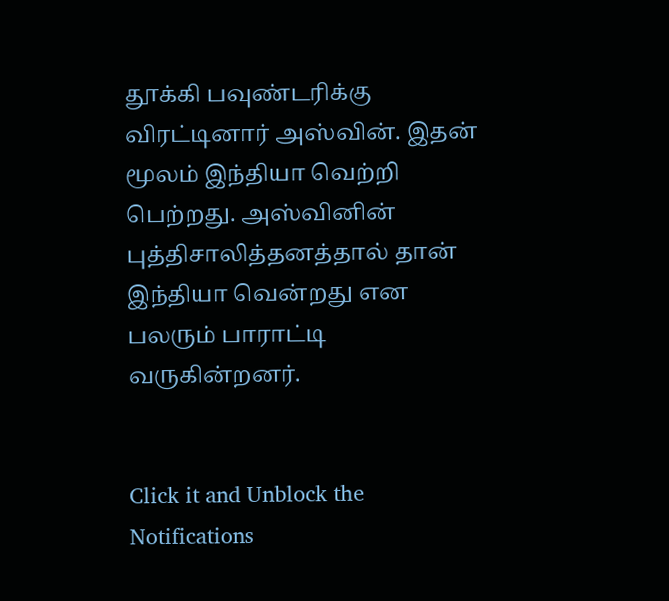தூக்கி பவுண்டரிக்கு விரட்டினார் அஸ்வின். இதன் மூலம் இந்தியா வெற்றி பெற்றது. அஸ்வினின் புத்திசாலித்தனத்தால் தான் இந்தியா வென்றது என பலரும் பாராட்டி வருகின்றனர்.


Click it and Unblock the Notifications